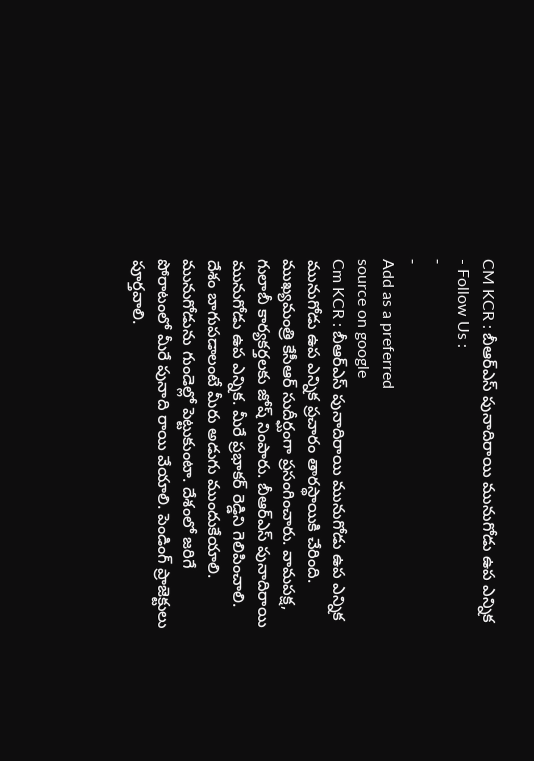CM KCR : బీఆర్ఎస్ పునాదిరాయి మునుగోడు ఉప ఎన్నిక
- Follow Us :
-
-
Add as a preferred
source on google
Cm KCR : బీఆర్ఎస్ పునాదిరాయి మునుగోడు ఉప ఎన్నిక
మునుగోడు ఉప ఎన్నిక ప్రచారం తారస్థాయికి చేరింది. ముఖ్యమంత్రి కేసీఆర్ సుదీర్ఘంగా ప్రసంగించారు. వామపక్ష, గులాబీ కార్యకర్తలకు జోష్ నింపారు. బీఆర్ఎస్ పునాదిరాయి మునుగోడు ఉప ఎన్నిక. మీరే ప్రభాకర్ రెడ్డిని గెలిపించాలి. దేశం బాగుపడాలంటే మీరు అడుగు ముందుకేయాలి. మునుగోడును గుండెల్లో పెట్టుకుంటా. దేశంలో జరిగే పోరాటంలో మీరే పునాది రాయి వేయాలి. పెండింగ్ ప్రాజెక్టులు పూర్తవాలి.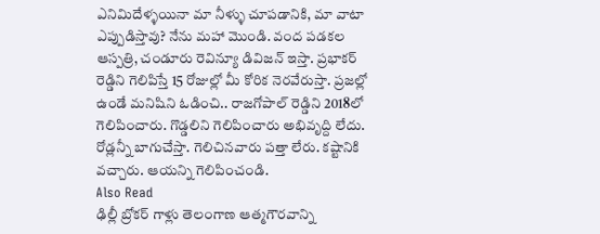ఎనిమిదేళ్ళయినా మా నీళ్ళు చూపడానికి, మా వాటా ఎప్పుడిస్తావు? నేను మహా మొండి. వంద పడకల ఆస్పత్రి, చండూరు రెవిన్యూ డివిజన్ ఇస్తా. ప్రభాకర్ రెడ్డిని గెలిపిస్తే 15 రోజుల్లో మీ కోరిక నెరవేరుస్తా. ప్రజల్లో ఉండే మనిషిని ఓడించి.. రాజగోపాల్ రెడ్డిని 2018లో గెలిపించారు. గొడ్డలిని గెలిపించారు అభివృద్ది లేదు. రోడ్లన్నీ బాగుచేస్తా. గెలిచినవారు పత్తా లేరు. కష్టానికి వచ్చారు. ఆయన్ని గెలిపించండి.
Also Read
ఢిల్లీ బ్రోకర్ గాళ్లు తెలంగాణ ఆత్మగౌరవాన్ని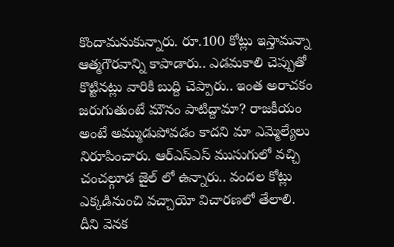కొందామనుకున్నారు. రూ.100 కోట్లు ఇస్తామన్నా ఆత్మగౌరవాన్ని కాపాడారు.. ఎడమకాలి చెప్పుతో కొట్టినట్లు వారికి బుద్ది చెప్పారు.. ఇంత అరాచకం జరుగుతుంటే మౌనం పాటిద్దామా? రాజకీయం అంటే అమ్ముడుపోవడం కాదని మా ఎమ్మెల్యేలు నిరూపించారు. ఆర్ఎస్ఎస్ ముసుగులో వచ్చి చంచల్గూడ జైల్ లో ఉన్నారు.. వందల కోట్లు ఎక్కడినుంచి వచ్చాయో విచారణలో తేలాలి. దీని వెనక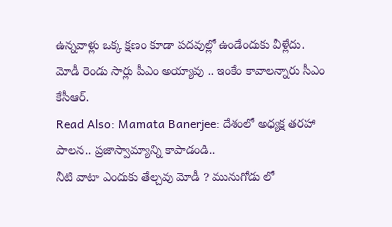ఉన్నవాళ్లు ఒక్క క్షణం కూడా పదవుల్లో ఉండేందుకు వీళ్లేదు. మోడీ రెండు సార్లు పీఎం అయ్యావు .. ఇంకేం కావాలన్నారు సీఎం కేసీఆర్.
Read Also: Mamata Banerjee: దేశంలో అధ్యక్ష తరహా పాలన.. ప్రజాస్వామ్యాన్ని కాపాడండి..
నీటి వాటా ఎందుకు తేల్చవు మోడీ ? మునుగోడు లో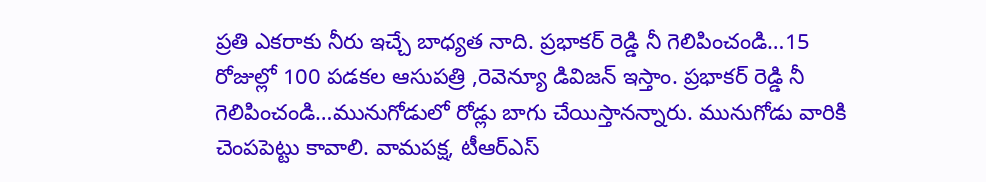ప్రతి ఎకరాకు నీరు ఇచ్చే బాధ్యత నాది. ప్రభాకర్ రెడ్డి నీ గెలిపించండి…15 రోజుల్లో 100 పడకల ఆసుపత్రి ,రెవెన్యూ డివిజన్ ఇస్తాం. ప్రభాకర్ రెడ్డి నీ గెలిపించండి…మునుగోడులో రోడ్లు బాగు చేయిస్తానన్నారు. మునుగోడు వారికి చెంపపెట్టు కావాలి. వామపక్ష, టీఆర్ఎస్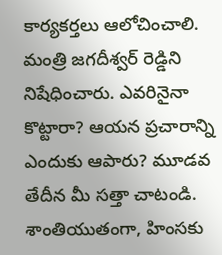కార్యకర్తలు ఆలోచించాలి. మంత్రి జగదీశ్వర్ రెడ్డిని నిషేధించారు. ఎవరినైనా కొట్టారా? ఆయన ప్రచారాన్ని ఎందుకు ఆపారు? మూడవ తేదీన మీ సత్తా చాటండి. శాంతియుతంగా, హింసకు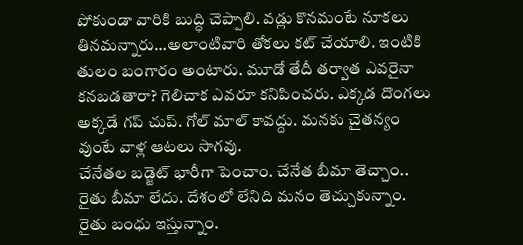పోకుండా వారికి బుద్ధి చెప్పాలి. వడ్లు కొనమంటే నూకలు తినమన్నారు…అలాంటివారి తోకలు కట్ చేయాలి. ఇంటికి తులం బంగారం అంటారు. మూడో తేదీ తర్వాత ఎవరైనా కనబడతారా? గెలిచాక ఎవరూ కనిపించరు. ఎక్కడ దొంగలు అక్కడే గప్ చుప్. గోల్ మాల్ కావద్దు. మనకు చైతన్యం వుంటే వాళ్ల ఆటలు సాగవు.
చేనేతల బడ్జెట్ భారీగా పెంచాం. చేనేత బీమా తెచ్చాం.. రైతు బీమా లేదు. దేశంలో లేనిది మనం తెచ్చుకున్నాం. రైతు బంధు ఇస్తున్నాం.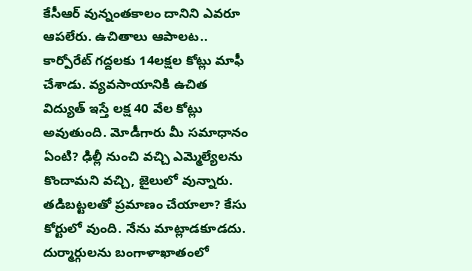కేసీఆర్ వున్నంతకాలం దానిని ఎవరూ ఆపలేరు. ఉచితాలు ఆపాలట.. కార్పోరేట్ గద్దలకు 14లక్షల కోట్లు మాఫీ చేశాడు. వ్యవసాయానికి ఉచిత విద్యుత్ ఇస్తే లక్ష 40 వేల కోట్లు అవుతుంది. మోడీగారు మీ సమాధానం ఏంటి? ఢిల్లీ నుంచి వచ్చి ఎమ్మెల్యేలను కొందామని వచ్చి, జైలులో వున్నారు. తడిబట్టలతో ప్రమాణం చేయాలా? కేసు కోర్టులో వుంది. నేను మాట్లాడకూడదు. దుర్మార్గులను బంగాళాఖాతంలో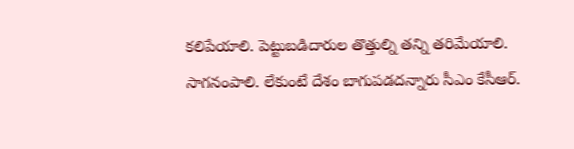కలిపేయాలి. పెట్టుబడిదారుల తొత్తుల్ని తన్ని తరిమేయాలి. సాగనంపాలి. లేకుంటే దేశం బాగుపడదన్నారు సీఎం కేసీఆర్.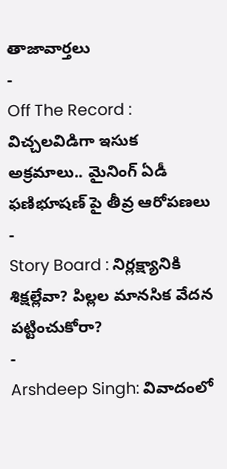తాజావార్తలు
-
Off The Record : విచ్చలవిడిగా ఇసుక అక్రమాలు.. మైనింగ్ ఏడీ ఫణిభూషణ్ పై తీవ్ర ఆరోపణలు
-
Story Board : నిర్లక్ష్యానికి శిక్షల్లేవా? పిల్లల మానసిక వేదన పట్టించుకోరా?
-
Arshdeep Singh: వివాదంలో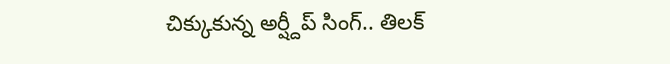చిక్కుకున్న అర్ష్దీప్ సింగ్.. తిలక్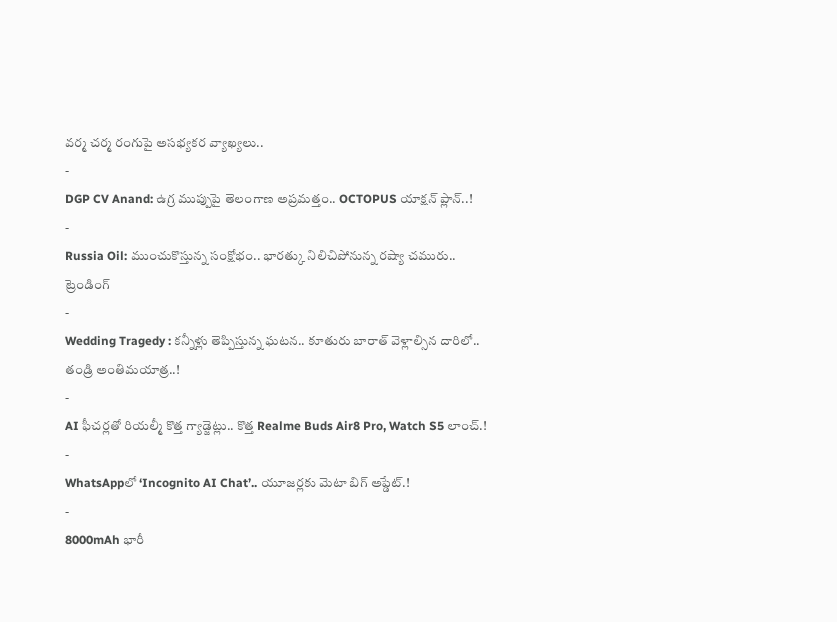వర్మ చర్మ రంగుపై అసభ్యకర వ్యాఖ్యలు..
-
DGP CV Anand: ఉగ్ర ముప్పుపై తెలంగాణ అప్రమత్తం.. OCTOPUS యాక్షన్ ప్లాన్..!
-
Russia Oil: ముంచుకొస్తున్న సంక్షోభం.. భారత్కు నిలిచిపోనున్న రష్యా చమురు..
ట్రెండింగ్
-
Wedding Tragedy : కన్నీళ్లు తెప్పిస్తున్న ఘటన.. కూతురు బారాత్ వెళ్లాల్సిన దారిలో.. తండ్రి అంతిమయాత్ర..!
-
AI ఫీచర్లతో రియల్మీ కొత్త గ్యాడ్జెట్లు.. కొత్త Realme Buds Air8 Pro, Watch S5 లాంచ్.!
-
WhatsAppలో ‘Incognito AI Chat’.. యూజర్లకు మెటా బిగ్ అప్డేట్.!
-
8000mAh భారీ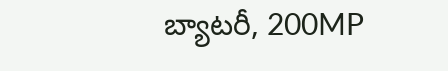బ్యాటరీ, 200MP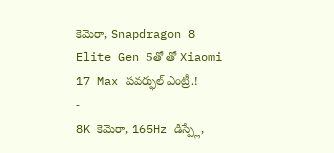కెమెరా, Snapdragon 8 Elite Gen 5తో తో Xiaomi 17 Max పవర్ఫుల్ ఎంట్రీ.!
-
8K కెమెరా, 165Hz డిస్ప్లే,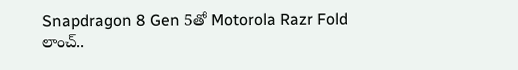Snapdragon 8 Gen 5తో Motorola Razr Fold లాంచ్..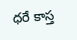ధరే కాస్త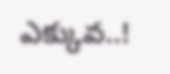ఎక్కువ..!